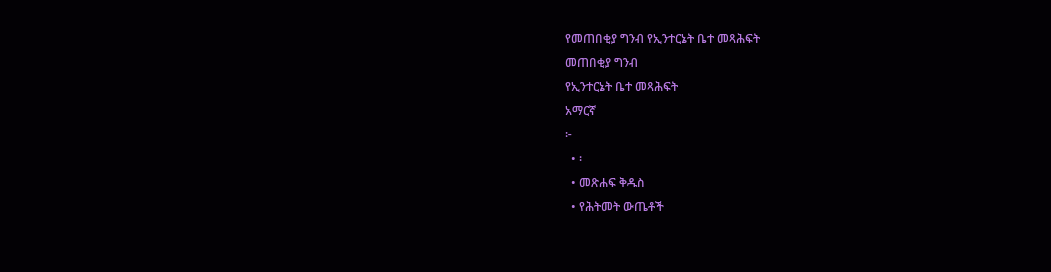የመጠበቂያ ግንብ የኢንተርኔት ቤተ መጻሕፍት
መጠበቂያ ግንብ
የኢንተርኔት ቤተ መጻሕፍት
አማርኛ
፦
  • ፡
  • መጽሐፍ ቅዱስ
  • የሕትመት ውጤቶች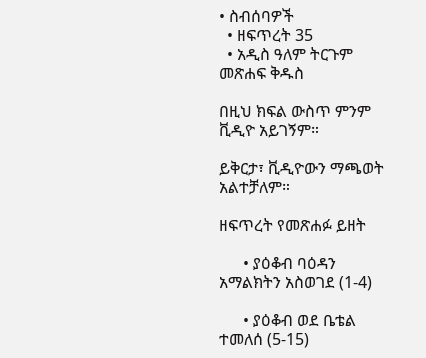• ስብሰባዎች
  • ዘፍጥረት 35
  • አዲስ ዓለም ትርጉም መጽሐፍ ቅዱስ

በዚህ ክፍል ውስጥ ምንም ቪዲዮ አይገኝም።

ይቅርታ፣ ቪዲዮውን ማጫወት አልተቻለም።

ዘፍጥረት የመጽሐፉ ይዘት

      • ያዕቆብ ባዕዳን አማልክትን አስወገደ (1-4)

      • ያዕቆብ ወደ ቤቴል ተመለሰ (5-15)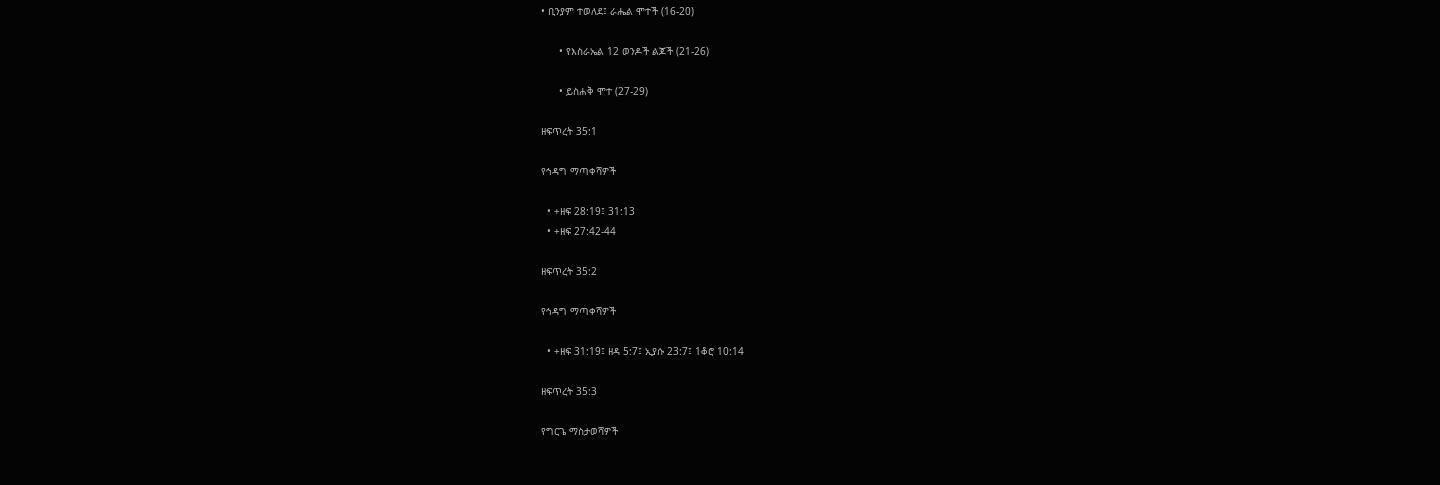• ቢንያም ተወለደ፤ ራሔል ሞተች (16-20)

      • የእስራኤል 12 ወንዶች ልጆች (21-26)

      • ይስሐቅ ሞተ (27-29)

ዘፍጥረት 35:1

የኅዳግ ማጣቀሻዎች

  • +ዘፍ 28:19፤ 31:13
  • +ዘፍ 27:42-44

ዘፍጥረት 35:2

የኅዳግ ማጣቀሻዎች

  • +ዘፍ 31:19፤ ዘዳ 5:7፤ ኢያሱ 23:7፤ 1ቆሮ 10:14

ዘፍጥረት 35:3

የግርጌ ማስታወሻዎች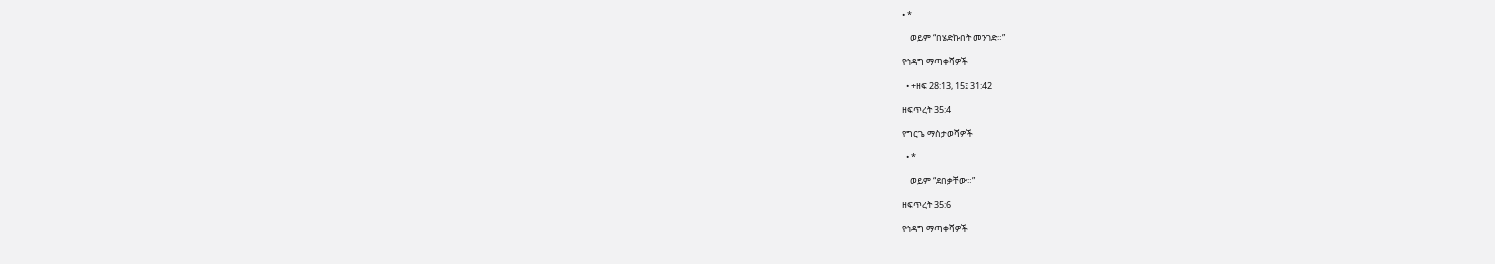• *

    ወይም “በሄድኩበት መንገድ።”

የኅዳግ ማጣቀሻዎች

  • +ዘፍ 28:13, 15፤ 31:42

ዘፍጥረት 35:4

የግርጌ ማስታወሻዎች

  • *

    ወይም “ደበቃቸው።”

ዘፍጥረት 35:6

የኅዳግ ማጣቀሻዎች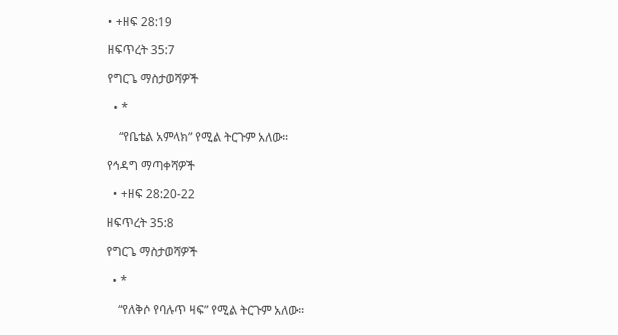• +ዘፍ 28:19

ዘፍጥረት 35:7

የግርጌ ማስታወሻዎች

  • *

    “የቤቴል አምላክ” የሚል ትርጉም አለው።

የኅዳግ ማጣቀሻዎች

  • +ዘፍ 28:20-22

ዘፍጥረት 35:8

የግርጌ ማስታወሻዎች

  • *

    “የለቅሶ የባሉጥ ዛፍ” የሚል ትርጉም አለው።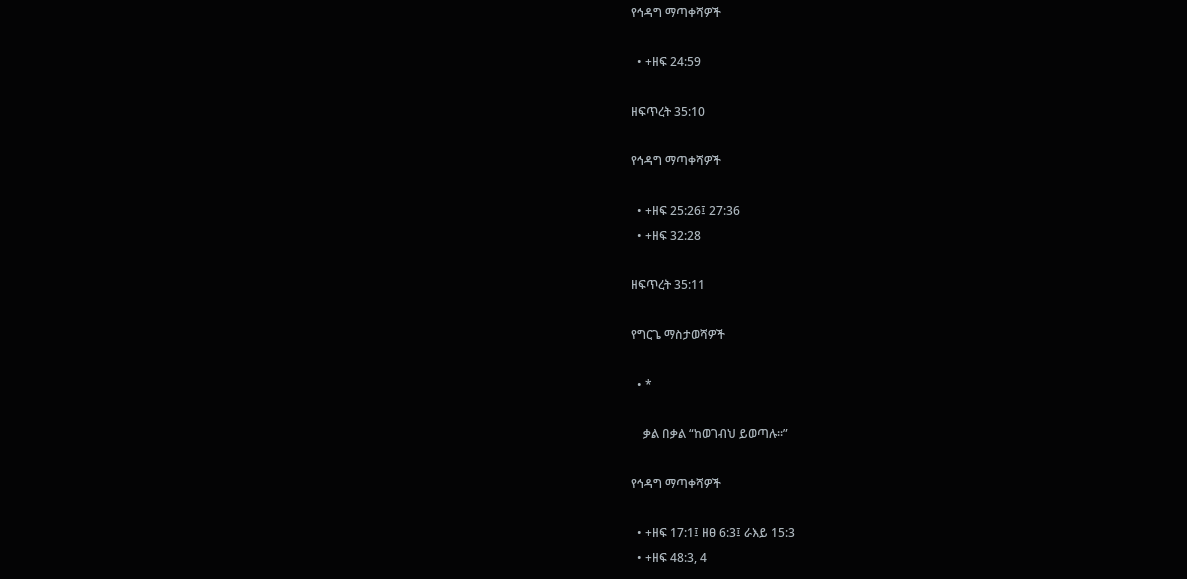የኅዳግ ማጣቀሻዎች

  • +ዘፍ 24:59

ዘፍጥረት 35:10

የኅዳግ ማጣቀሻዎች

  • +ዘፍ 25:26፤ 27:36
  • +ዘፍ 32:28

ዘፍጥረት 35:11

የግርጌ ማስታወሻዎች

  • *

    ቃል በቃል “ከወገብህ ይወጣሉ።”

የኅዳግ ማጣቀሻዎች

  • +ዘፍ 17:1፤ ዘፀ 6:3፤ ራእይ 15:3
  • +ዘፍ 48:3, 4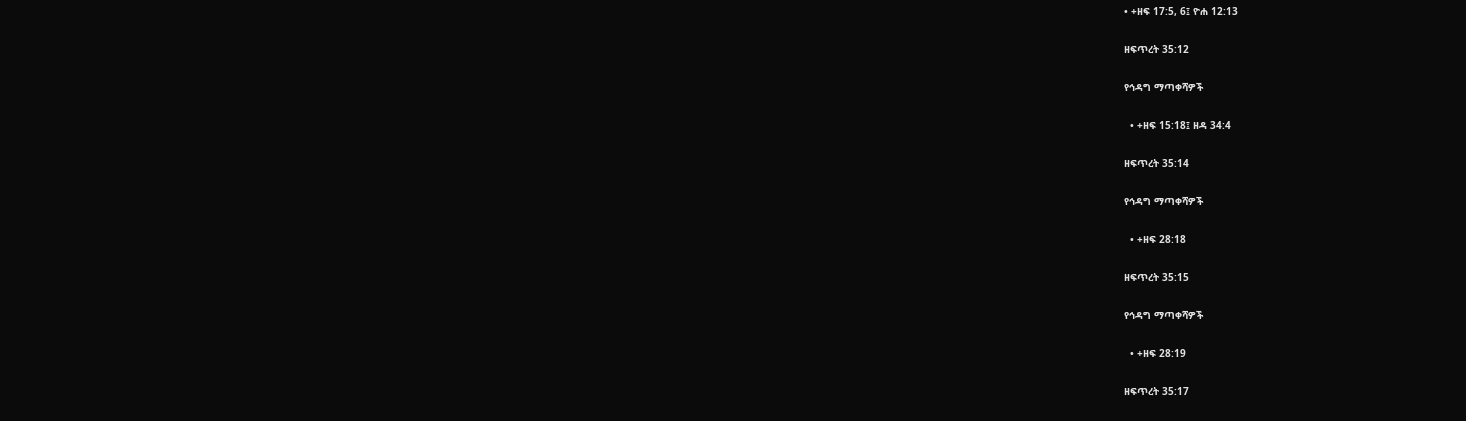• +ዘፍ 17:5, 6፤ ዮሐ 12:13

ዘፍጥረት 35:12

የኅዳግ ማጣቀሻዎች

  • +ዘፍ 15:18፤ ዘዳ 34:4

ዘፍጥረት 35:14

የኅዳግ ማጣቀሻዎች

  • +ዘፍ 28:18

ዘፍጥረት 35:15

የኅዳግ ማጣቀሻዎች

  • +ዘፍ 28:19

ዘፍጥረት 35:17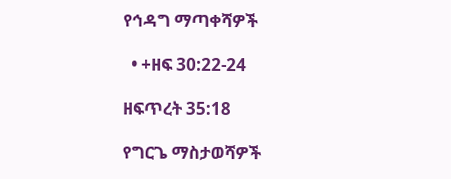የኅዳግ ማጣቀሻዎች

  • +ዘፍ 30:22-24

ዘፍጥረት 35:18

የግርጌ ማስታወሻዎች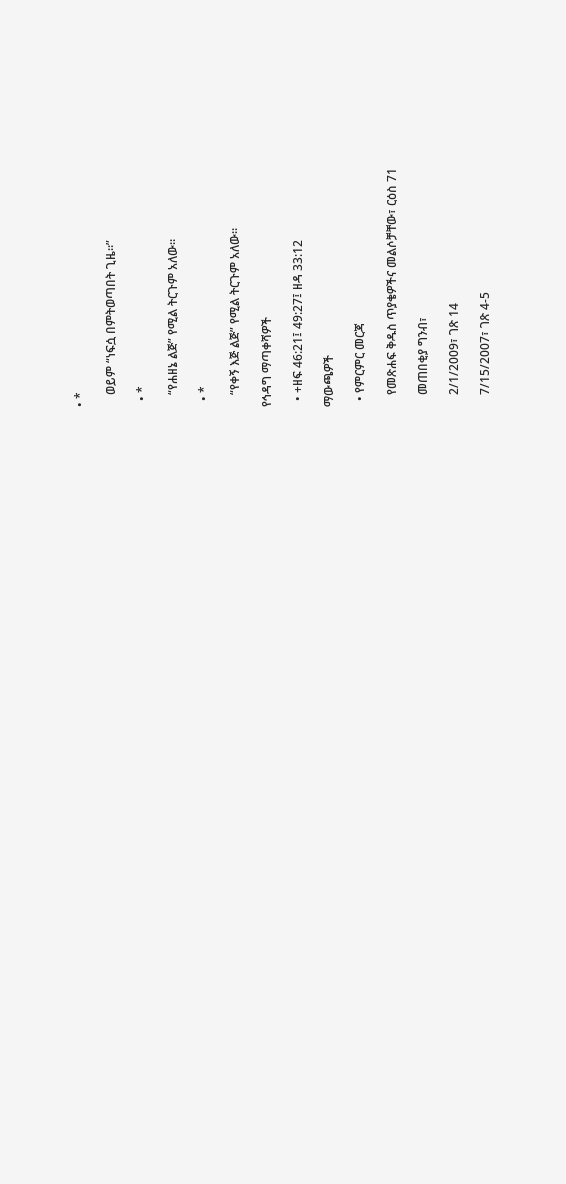• *

    ወይም “ነፍሷ በምትወጣበት ጊዜ።”

  • *

    “የሐዘኔ ልጅ” የሚል ትርጉም አለው።

  • *

    “የቀኝ እጅ ልጅ” የሚል ትርጉም አለው።

የኅዳግ ማጣቀሻዎች

  • +ዘፍ 46:21፤ 49:27፤ ዘዳ 33:12

ማውጫዎች

  • የምርምር መርጃ

    የመጽሐፍ ቅዱስ ጥያቄዎችና መልሶቻቸው፣ ርዕስ 71

    መጠበቂያ ግንብ፣

    2/1/2009፣ ገጽ 14

    7/15/2007፣ ገጽ 4-5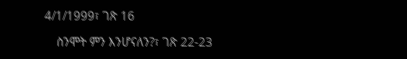4/1/1999፣ ገጽ 16

    ስንሞት ምን እንሆናለን?፣ ገጽ 22-23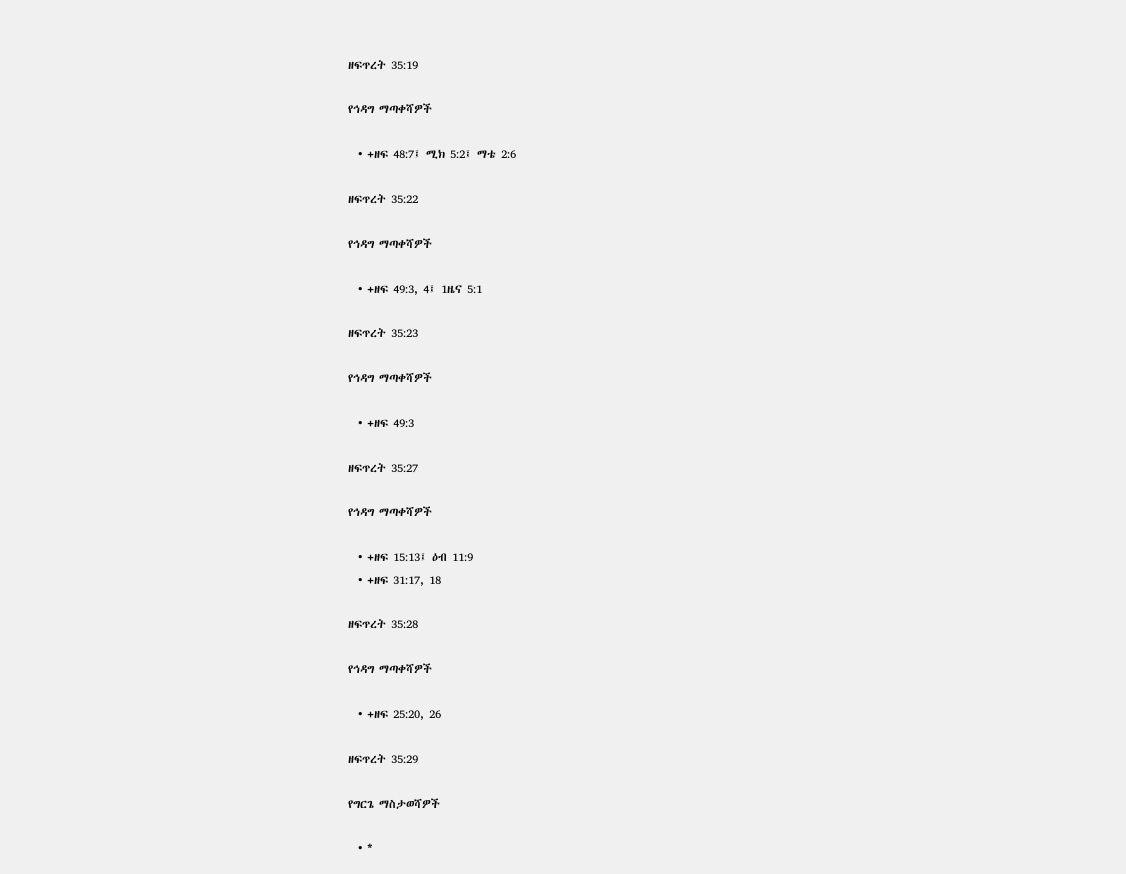ዘፍጥረት 35:19

የኅዳግ ማጣቀሻዎች

  • +ዘፍ 48:7፤ ሚክ 5:2፤ ማቴ 2:6

ዘፍጥረት 35:22

የኅዳግ ማጣቀሻዎች

  • +ዘፍ 49:3, 4፤ 1ዜና 5:1

ዘፍጥረት 35:23

የኅዳግ ማጣቀሻዎች

  • +ዘፍ 49:3

ዘፍጥረት 35:27

የኅዳግ ማጣቀሻዎች

  • +ዘፍ 15:13፤ ዕብ 11:9
  • +ዘፍ 31:17, 18

ዘፍጥረት 35:28

የኅዳግ ማጣቀሻዎች

  • +ዘፍ 25:20, 26

ዘፍጥረት 35:29

የግርጌ ማስታወሻዎች

  • *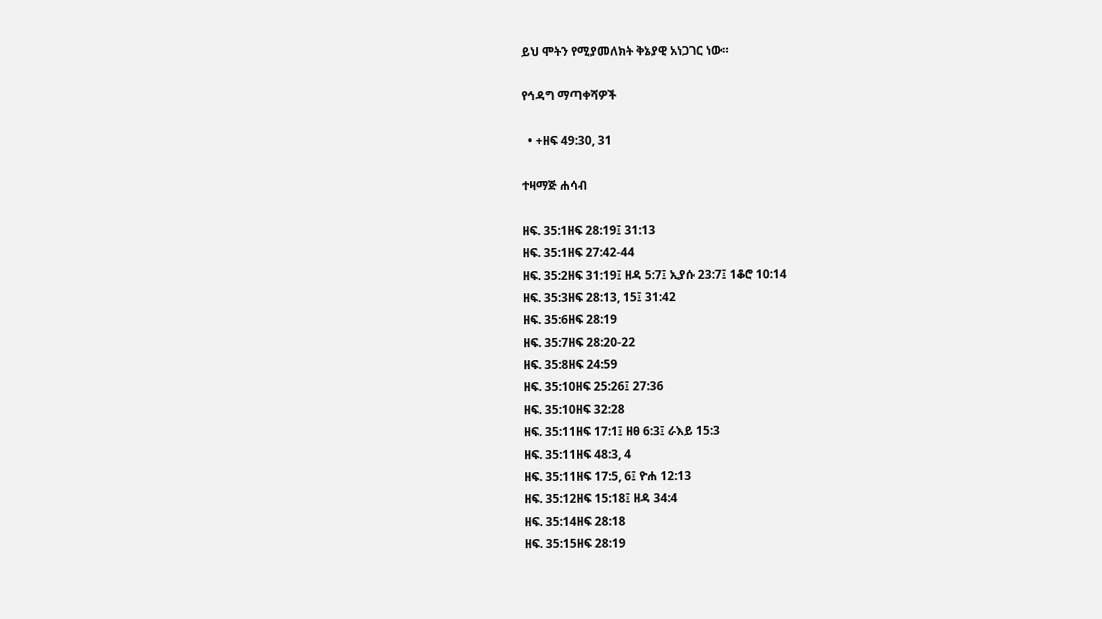ይህ ሞትን የሚያመለክት ቅኔያዊ አነጋገር ነው።

የኅዳግ ማጣቀሻዎች

  • +ዘፍ 49:30, 31

ተዛማጅ ሐሳብ

ዘፍ. 35:1ዘፍ 28:19፤ 31:13
ዘፍ. 35:1ዘፍ 27:42-44
ዘፍ. 35:2ዘፍ 31:19፤ ዘዳ 5:7፤ ኢያሱ 23:7፤ 1ቆሮ 10:14
ዘፍ. 35:3ዘፍ 28:13, 15፤ 31:42
ዘፍ. 35:6ዘፍ 28:19
ዘፍ. 35:7ዘፍ 28:20-22
ዘፍ. 35:8ዘፍ 24:59
ዘፍ. 35:10ዘፍ 25:26፤ 27:36
ዘፍ. 35:10ዘፍ 32:28
ዘፍ. 35:11ዘፍ 17:1፤ ዘፀ 6:3፤ ራእይ 15:3
ዘፍ. 35:11ዘፍ 48:3, 4
ዘፍ. 35:11ዘፍ 17:5, 6፤ ዮሐ 12:13
ዘፍ. 35:12ዘፍ 15:18፤ ዘዳ 34:4
ዘፍ. 35:14ዘፍ 28:18
ዘፍ. 35:15ዘፍ 28:19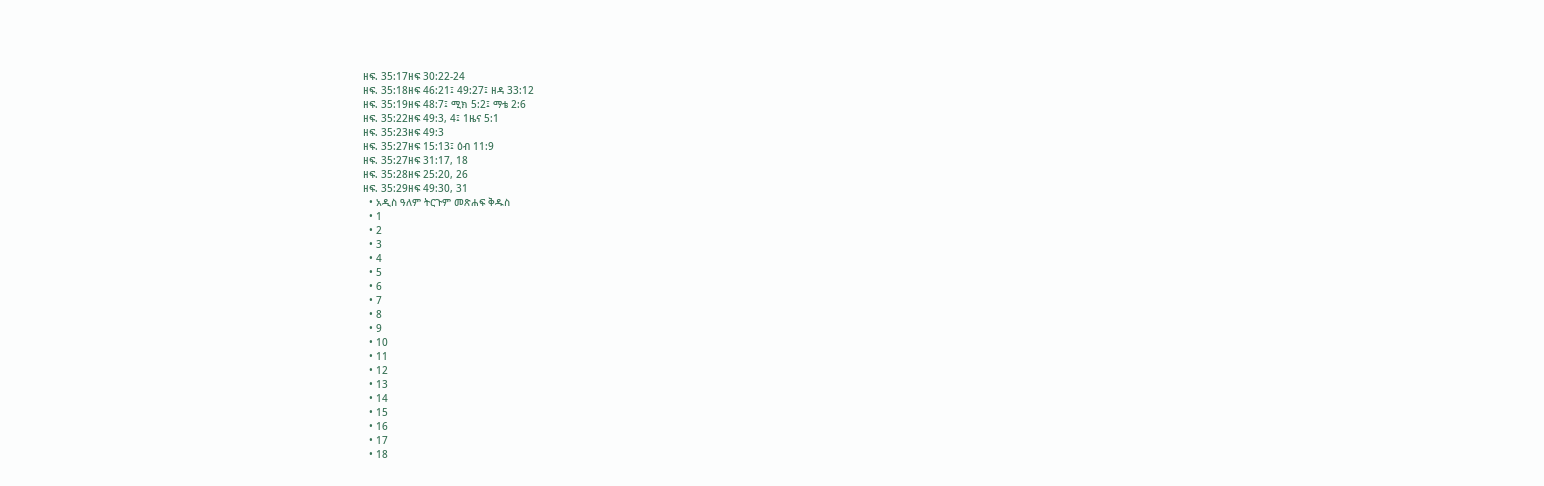ዘፍ. 35:17ዘፍ 30:22-24
ዘፍ. 35:18ዘፍ 46:21፤ 49:27፤ ዘዳ 33:12
ዘፍ. 35:19ዘፍ 48:7፤ ሚክ 5:2፤ ማቴ 2:6
ዘፍ. 35:22ዘፍ 49:3, 4፤ 1ዜና 5:1
ዘፍ. 35:23ዘፍ 49:3
ዘፍ. 35:27ዘፍ 15:13፤ ዕብ 11:9
ዘፍ. 35:27ዘፍ 31:17, 18
ዘፍ. 35:28ዘፍ 25:20, 26
ዘፍ. 35:29ዘፍ 49:30, 31
  • አዲስ ዓለም ትርጉም መጽሐፍ ቅዱስ
  • 1
  • 2
  • 3
  • 4
  • 5
  • 6
  • 7
  • 8
  • 9
  • 10
  • 11
  • 12
  • 13
  • 14
  • 15
  • 16
  • 17
  • 18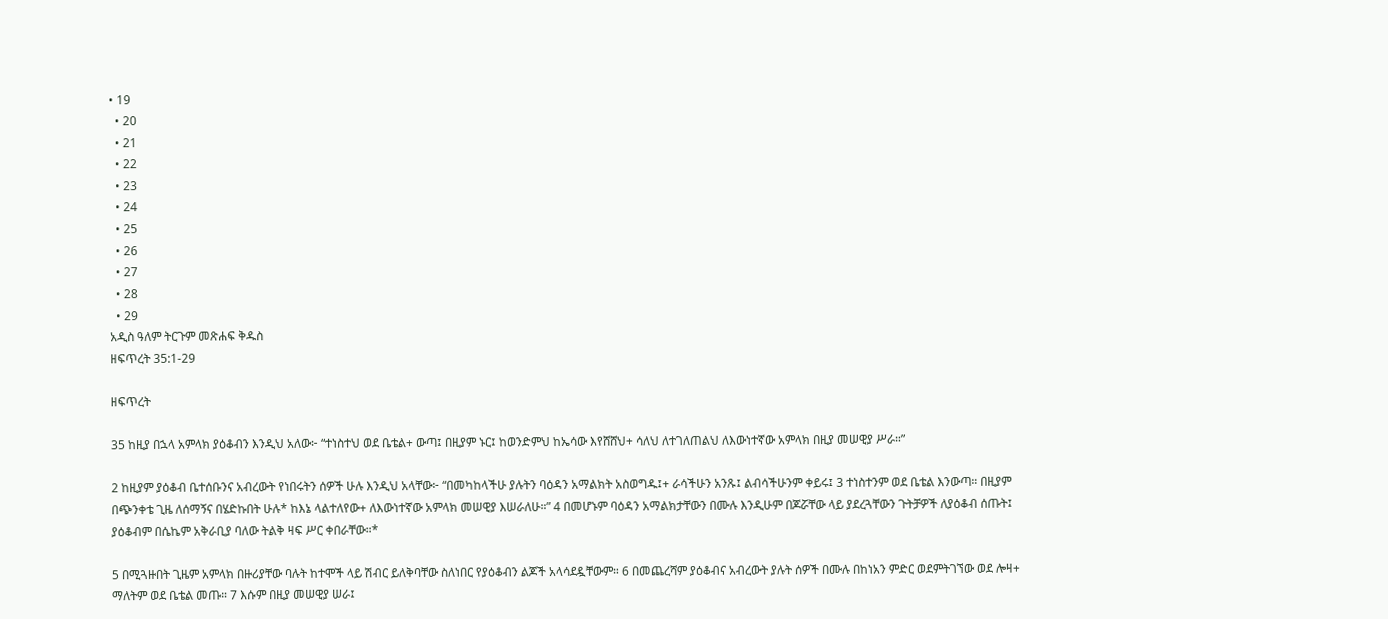• 19
  • 20
  • 21
  • 22
  • 23
  • 24
  • 25
  • 26
  • 27
  • 28
  • 29
አዲስ ዓለም ትርጉም መጽሐፍ ቅዱስ
ዘፍጥረት 35:1-29

ዘፍጥረት

35 ከዚያ በኋላ አምላክ ያዕቆብን እንዲህ አለው፦ “ተነስተህ ወደ ቤቴል+ ውጣ፤ በዚያም ኑር፤ ከወንድምህ ከኤሳው እየሸሸህ+ ሳለህ ለተገለጠልህ ለእውነተኛው አምላክ በዚያ መሠዊያ ሥራ።”

2 ከዚያም ያዕቆብ ቤተሰቡንና አብረውት የነበሩትን ሰዎች ሁሉ እንዲህ አላቸው፦ “በመካከላችሁ ያሉትን ባዕዳን አማልክት አስወግዱ፤+ ራሳችሁን አንጹ፤ ልብሳችሁንም ቀይሩ፤ 3 ተነስተንም ወደ ቤቴል እንውጣ። በዚያም በጭንቀቴ ጊዜ ለሰማኝና በሄድኩበት ሁሉ* ከእኔ ላልተለየው+ ለእውነተኛው አምላክ መሠዊያ እሠራለሁ።” 4 በመሆኑም ባዕዳን አማልክታቸውን በሙሉ እንዲሁም በጆሯቸው ላይ ያደረጓቸውን ጉትቻዎች ለያዕቆብ ሰጡት፤ ያዕቆብም በሴኬም አቅራቢያ ባለው ትልቅ ዛፍ ሥር ቀበራቸው።*

5 በሚጓዙበት ጊዜም አምላክ በዙሪያቸው ባሉት ከተሞች ላይ ሽብር ይለቅባቸው ስለነበር የያዕቆብን ልጆች አላሳደዷቸውም። 6 በመጨረሻም ያዕቆብና አብረውት ያሉት ሰዎች በሙሉ በከነአን ምድር ወደምትገኘው ወደ ሎዛ+ ማለትም ወደ ቤቴል መጡ። 7 እሱም በዚያ መሠዊያ ሠራ፤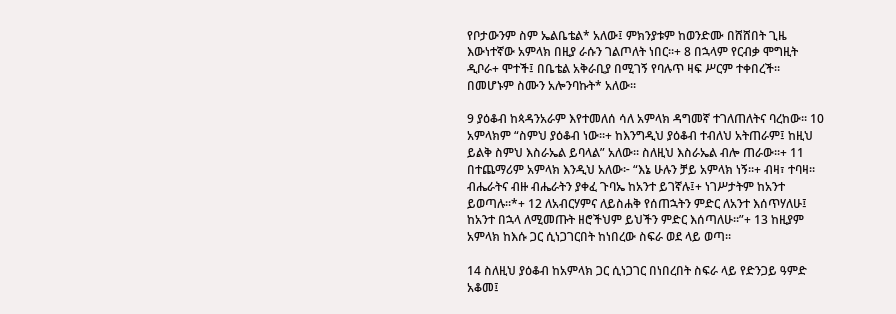የቦታውንም ስም ኤልቤቴል* አለው፤ ምክንያቱም ከወንድሙ በሸሸበት ጊዜ እውነተኛው አምላክ በዚያ ራሱን ገልጦለት ነበር።+ 8 በኋላም የርብቃ ሞግዚት ዲቦራ+ ሞተች፤ በቤቴል አቅራቢያ በሚገኝ የባሉጥ ዛፍ ሥርም ተቀበረች። በመሆኑም ስሙን አሎንባኩት* አለው።

9 ያዕቆብ ከጳዳንአራም እየተመለሰ ሳለ አምላክ ዳግመኛ ተገለጠለትና ባረከው። 10 አምላክም “ስምህ ያዕቆብ ነው።+ ከእንግዲህ ያዕቆብ ተብለህ አትጠራም፤ ከዚህ ይልቅ ስምህ እስራኤል ይባላል” አለው። ስለዚህ እስራኤል ብሎ ጠራው።+ 11 በተጨማሪም አምላክ እንዲህ አለው፦ “እኔ ሁሉን ቻይ አምላክ ነኝ።+ ብዛ፣ ተባዛ። ብሔራትና ብዙ ብሔራትን ያቀፈ ጉባኤ ከአንተ ይገኛሉ፤+ ነገሥታትም ከአንተ ይወጣሉ።*+ 12 ለአብርሃምና ለይስሐቅ የሰጠኋትን ምድር ለአንተ እሰጥሃለሁ፤ ከአንተ በኋላ ለሚመጡት ዘሮችህም ይህችን ምድር እሰጣለሁ።”+ 13 ከዚያም አምላክ ከእሱ ጋር ሲነጋገርበት ከነበረው ስፍራ ወደ ላይ ወጣ።

14 ስለዚህ ያዕቆብ ከአምላክ ጋር ሲነጋገር በነበረበት ስፍራ ላይ የድንጋይ ዓምድ አቆመ፤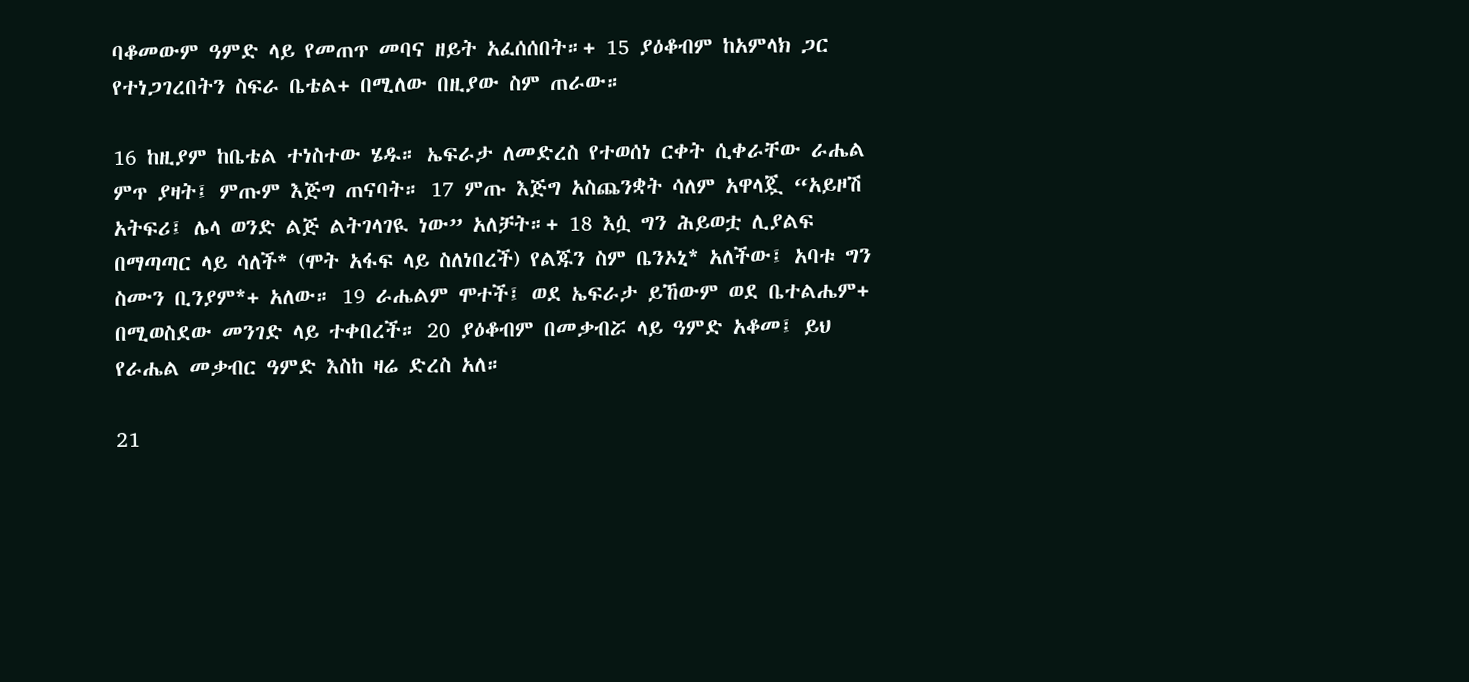ባቆመውም ዓምድ ላይ የመጠጥ መባና ዘይት አፈሰሰበት።+ 15 ያዕቆብም ከአምላክ ጋር የተነጋገረበትን ስፍራ ቤቴል+ በሚለው በዚያው ስም ጠራው።

16 ከዚያም ከቤቴል ተነስተው ሄዱ። ኤፍራታ ለመድረስ የተወሰነ ርቀት ሲቀራቸው ራሔል ምጥ ያዛት፤ ምጡም እጅግ ጠናባት። 17 ምጡ እጅግ አስጨንቋት ሳለም አዋላጇ “አይዞሽ አትፍሪ፤ ሌላ ወንድ ልጅ ልትገላገዪ ነው” አለቻት።+ 18 እሷ ግን ሕይወቷ ሊያልፍ በማጣጣር ላይ ሳለች* (ሞት አፋፍ ላይ ስለነበረች) የልጁን ስም ቤንኦኒ* አለችው፤ አባቱ ግን ስሙን ቢንያም*+ አለው። 19 ራሔልም ሞተች፤ ወደ ኤፍራታ ይኸውም ወደ ቤተልሔም+ በሚወስደው መንገድ ላይ ተቀበረች። 20 ያዕቆብም በመቃብሯ ላይ ዓምድ አቆመ፤ ይህ የራሔል መቃብር ዓምድ እስከ ዛሬ ድረስ አለ።

21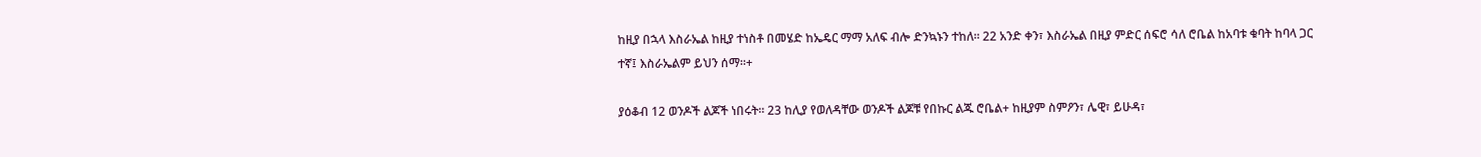ከዚያ በኋላ እስራኤል ከዚያ ተነስቶ በመሄድ ከኤዴር ማማ አለፍ ብሎ ድንኳኑን ተከለ። 22 አንድ ቀን፣ እስራኤል በዚያ ምድር ሰፍሮ ሳለ ሮቤል ከአባቱ ቁባት ከባላ ጋር ተኛ፤ እስራኤልም ይህን ሰማ።+

ያዕቆብ 12 ወንዶች ልጆች ነበሩት። 23 ከሊያ የወለዳቸው ወንዶች ልጆቹ የበኩር ልጁ ሮቤል+ ከዚያም ስምዖን፣ ሌዊ፣ ይሁዳ፣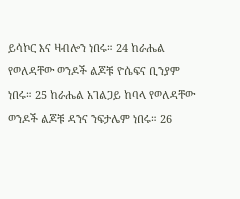ይሳኮር እና ዛብሎን ነበሩ። 24 ከራሔል የወለዳቸው ወንዶች ልጆቹ ዮሴፍና ቢንያም ነበሩ። 25 ከራሔል አገልጋይ ከባላ የወለዳቸው ወንዶች ልጆቹ ዳንና ንፍታሌም ነበሩ። 26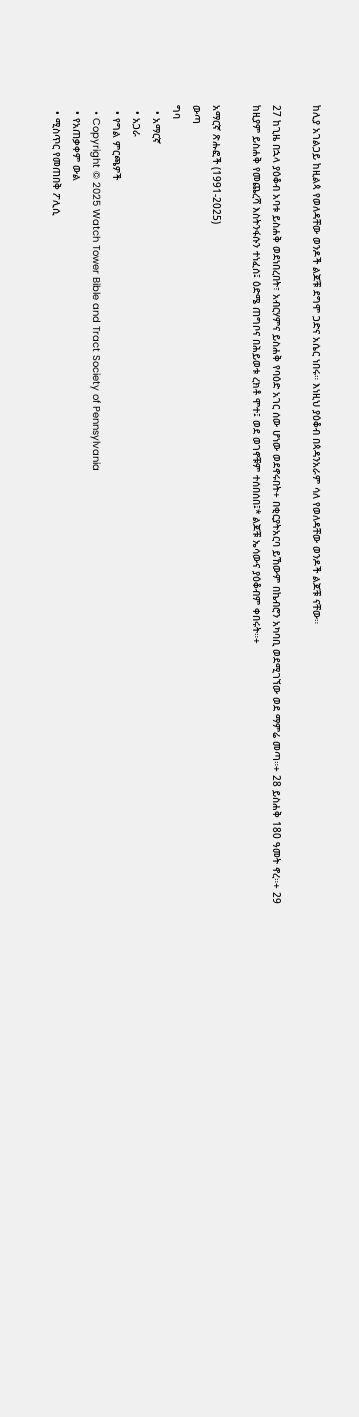ከሊያ አገልጋይ ከዚልጳ የወለዳቸው ወንዶች ልጆቹ ደግሞ ጋድና አሴር ነበሩ። እነዚህ ያዕቆብ በጳዳንአራም ሳለ የወለዳቸው ወንዶች ልጆቹ ናቸው።

27 ከጊዜ በኋላ ያዕቆብ አባቱ ይስሐቅ ወደነበረበት፣ አብርሃምና ይስሐቅ የባዕድ አገር ሰው ሆነው ወደኖሩበት+ በቂርያትአርባ ይኸውም በኬብሮን አካባቢ ወደሚገኘው ወደ ማምሬ መጣ።+ 28 ይስሐቅ 180 ዓመት ኖረ።+ 29 ከዚያም ይስሐቅ የመጨረሻ እስትንፋሱን ተነፈሰ፤ ዕድሜ ጠግቦና በሕይወቱ ረክቶ ሞተ፤ ወደ ወገኖቹም ተሰበሰበ፤* ልጆቹ ኤሳውና ያዕቆብም ቀበሩት።+

አማርኛ ጽሑፎች (1991-2025)
ውጣ
ግባ
  • አማርኛ
  • አጋራ
  • የግል ምርጫዎች
  • Copyright © 2025 Watch Tower Bible and Tract Society of Pennsylvania
  • የአጠቃቀም ውል
  • ሚስጥር የመጠበቅ ፖሊሲ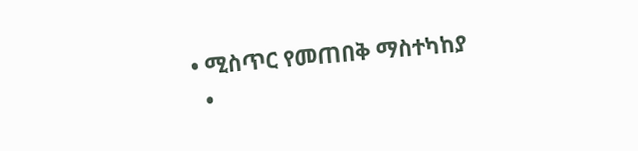• ሚስጥር የመጠበቅ ማስተካከያ
  •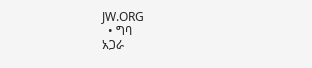JW.ORG
  • ግባ
አጋራ